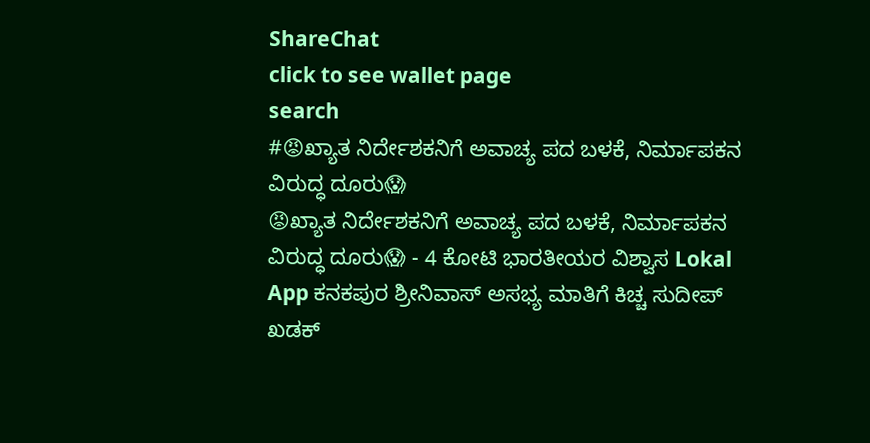ShareChat
click to see wallet page
search
#😡ಖ್ಯಾತ ನಿರ್ದೇಶಕನಿಗೆ ಅವಾಚ್ಯ ಪದ ಬಳಕೆ, ನಿರ್ಮಾಪಕನ ವಿರುದ್ಧ ದೂರು😱
😡ಖ್ಯಾತ ನಿರ್ದೇಶಕನಿಗೆ ಅವಾಚ್ಯ ಪದ ಬಳಕೆ, ನಿರ್ಮಾಪಕನ ವಿರುದ್ಧ ದೂರು😱 - 4 ಕೋಟಿ ಭಾರತೀಯರ ವಿಶ್ವಾಸ Lokal App ಕನಕಪುರ ಶ್ರೀನಿವಾಸ್ ಅಸಭ್ಯ ಮಾತಿಗೆ ಕಿಚ್ಚ ಸುದೀಪ್ ಖಡಕ್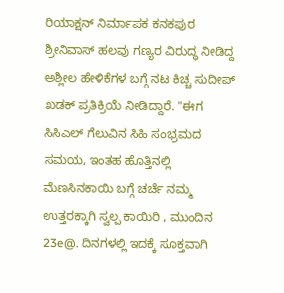ರಿಯಾಕ್ಷನ್ ನಿರ್ಮಾಪಕ ಕನಕಪುರ ಶ್ರೀನಿವಾಸ್ ಹಲವು ಗಣ್ಯರ ವಿರುದ್ಧ ನೀಡಿದ್ದ ಅಶ್ಲೀಲ ಹೇಳಿಕೆಗಳ ಬಗ್ಗೆ ನಟ ಕಿಚ್ಚ ಸುದೀಪ್ ಖಡಕ್ ಪ್ರತಿಕ್ರಿಯೆ ನೀಡಿದ್ದಾರೆ. "ಈಗ ಸಿಸಿಎಲ್ ಗೆಲುವಿನ ಸಿಹಿ ಸಂಭ್ರಮದ ಸಮಯ, ಇಂತಹ ಹೊತ್ತಿನಲ್ಲಿ ಮೆಣಸಿನಕಾಯಿ ಬಗ್ಗೆ ಚರ್ಚೆ ನಮ್ಮ ಉತ್ತರಕ್ಕಾಗಿ ಸ್ವಲ್ಪ ಕಾಯಿರಿ , ಮುಂದಿನ 23e@. ದಿನಗಳಲ್ಲಿ ಇದಕ್ಕೆ ಸೂಕ್ತವಾಗಿ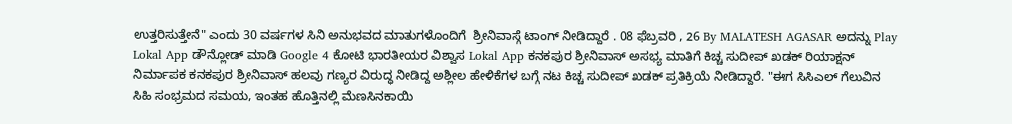ಉತ್ತರಿಸುತ್ತೇನೆ" ಎಂದು 30 ವರ್ಷಗಳ ಸಿನಿ ಅನುಭವದ ಮಾತುಗಳೊಂದಿಗೆ  ಶ್ರೀನಿವಾಸ್ಗೆ ಟಾಂಗ್ ನೀಡಿದ್ದಾರೆ . 08 ಫೆಬ್ರವರಿ , 26 By MALATESH AGASAR ಅದನ್ನು Play Lokal App ಡೌನ್ಲೋಡ್ ಮಾಡಿ Google 4 ಕೋಟಿ ಭಾರತೀಯರ ವಿಶ್ವಾಸ Lokal App ಕನಕಪುರ ಶ್ರೀನಿವಾಸ್ ಅಸಭ್ಯ ಮಾತಿಗೆ ಕಿಚ್ಚ ಸುದೀಪ್ ಖಡಕ್ ರಿಯಾಕ್ಷನ್ ನಿರ್ಮಾಪಕ ಕನಕಪುರ ಶ್ರೀನಿವಾಸ್ ಹಲವು ಗಣ್ಯರ ವಿರುದ್ಧ ನೀಡಿದ್ದ ಅಶ್ಲೀಲ ಹೇಳಿಕೆಗಳ ಬಗ್ಗೆ ನಟ ಕಿಚ್ಚ ಸುದೀಪ್ ಖಡಕ್ ಪ್ರತಿಕ್ರಿಯೆ ನೀಡಿದ್ದಾರೆ. "ಈಗ ಸಿಸಿಎಲ್ ಗೆಲುವಿನ ಸಿಹಿ ಸಂಭ್ರಮದ ಸಮಯ, ಇಂತಹ ಹೊತ್ತಿನಲ್ಲಿ ಮೆಣಸಿನಕಾಯಿ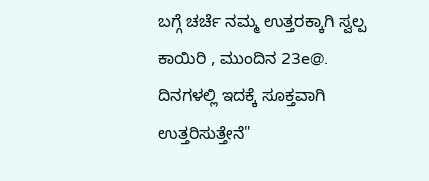ಬಗ್ಗೆ ಚರ್ಚೆ ನಮ್ಮ ಉತ್ತರಕ್ಕಾಗಿ ಸ್ವಲ್ಪ ಕಾಯಿರಿ , ಮುಂದಿನ 23e@. ದಿನಗಳಲ್ಲಿ ಇದಕ್ಕೆ ಸೂಕ್ತವಾಗಿ ಉತ್ತರಿಸುತ್ತೇನೆ"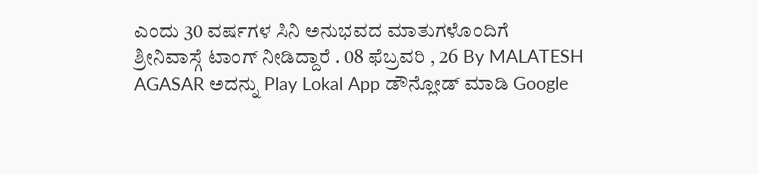ಎಂದು 30 ವರ್ಷಗಳ ಸಿನಿ ಅನುಭವದ ಮಾತುಗಳೊಂದಿಗೆ  ಶ್ರೀನಿವಾಸ್ಗೆ ಟಾಂಗ್ ನೀಡಿದ್ದಾರೆ . 08 ಫೆಬ್ರವರಿ , 26 By MALATESH AGASAR ಅದನ್ನು Play Lokal App ಡೌನ್ಲೋಡ್ ಮಾಡಿ Google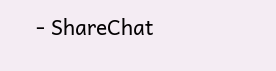- ShareChat